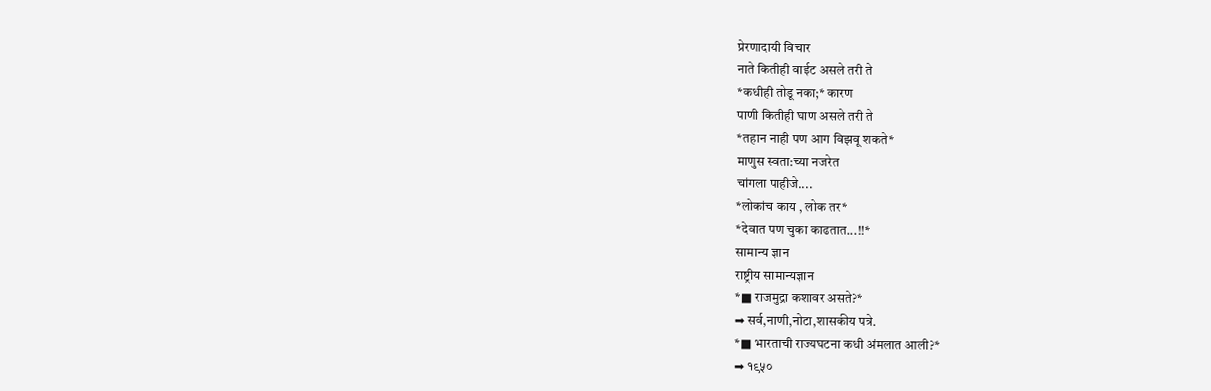प्रेरणादायी विचार
नाते कितीही वाईट असले तरी ते
*कधीही तोडू नका;* कारण
पाणी कितीही घाण असले तरी ते
*तहान नाही पण आग विझवू शकते*
माणुस स्वता:च्या नजरेत
चांगला पाहीजे....
*लोकांच काय , लोक तर*
*देवात पण चुका काढतात...!!*
सामान्य ज्ञान
राष्ट्रीय सामान्यज्ञान
*■ राजमुद्रा कशावर असते?*
➡ सर्व,नाणी,नोटा,शासकीय पत्रे.
*■ भारताची राज्यघटना कधी अंमलात आली?*
➡ १९५०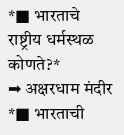*■ भारताचे राष्ट्रीय धर्मस्थळ कोणते?*
➡ अक्षरधाम मंदीर
*■ भारताची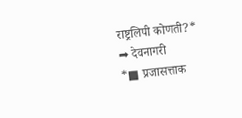राष्ट्रलिपी कोणती?*
➡ देवनागरी
*■ प्रजासत्ताक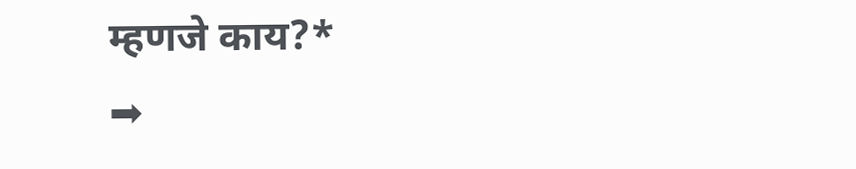म्हणजे काय?*
➡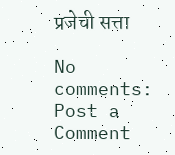प्रजेची सत्ता

No comments:
Post a Comment